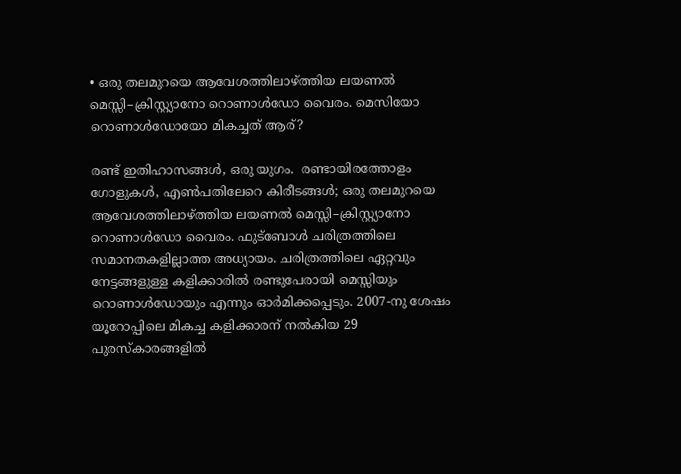• ഒരു തലമുറയെ ആവേശത്തിലാഴ്ത്തിയ ലയണൽ മെസ്സി–ക്രിസ്റ്റ്യാനോ റൊണാൾഡോ വൈരം. മെസിയോ റൊണാള്‍ഡോയോ മികച്ചത് ആര്?

രണ്ട് ഇതിഹാസങ്ങൾ, ഒരു യുഗം.  രണ്ടായിരത്തോളം ഗോളുകൾ, എൺപതിലേറെ കിരീടങ്ങൾ; ഒരു തലമുറയെ ആവേശത്തിലാഴ്ത്തിയ ലയണൽ മെസ്സി–ക്രിസ്റ്റ്യാനോ റൊണാൾഡോ വൈരം. ഫുട്ബോൾ ചരിത്രത്തിലെ സമാനതകളില്ലാത്ത അധ്യായം. ചരിത്രത്തിലെ ഏറ്റവും നേട്ടങ്ങളുള്ള കളിക്കാരിൽ രണ്ടുപേരായി മെസ്സിയും റൊണാൾഡോയും എന്നും ഓർമിക്കപ്പെടും. 2007-നു ശേഷം യൂറോപ്പിലെ മികച്ച കളിക്കാരന് നൽകിയ 29 പുരസ്കാരങ്ങളിൽ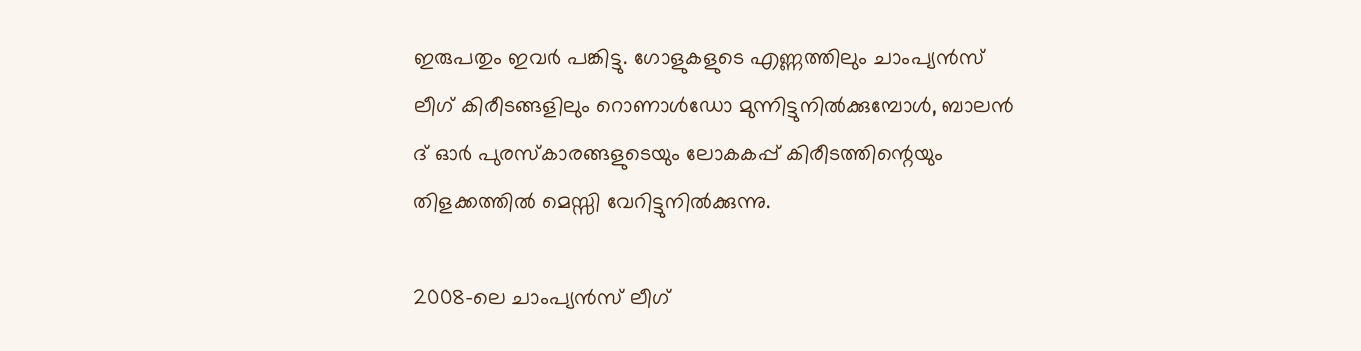ഇരുപതും ഇവര്‍ പങ്കിട്ടു. ഗോളുകളുടെ എണ്ണത്തിലും ചാംപ്യൻസ് ലീഗ് കിരീടങ്ങളിലും റൊണാൾഡോ മുന്നിട്ടുനിൽക്കുമ്പോൾ, ബാലൻ ദ് ഓർ പുരസ്കാരങ്ങളുടെയും ലോകകപ്പ് കിരീടത്തിന്റെയും തിളക്കത്തിൽ മെസ്സി വേറിട്ടുനിൽക്കുന്നു.

2008-ലെ ചാംപ്യൻസ് ലീഗ്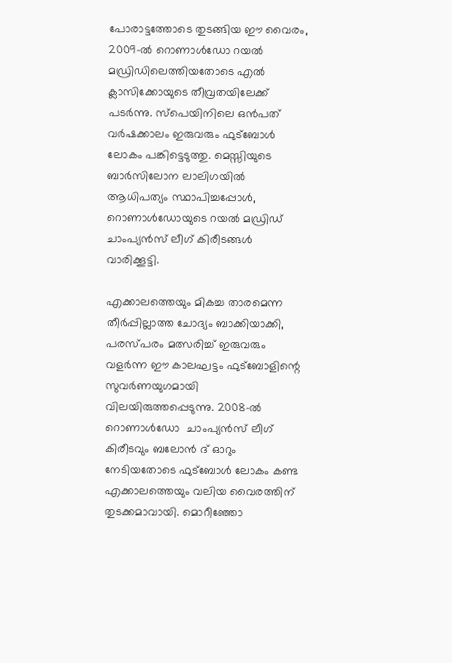പോരാട്ടത്തോടെ തുടങ്ങിയ ഈ വൈരം, 2009-ൽ റൊണാൾഡോ റയൽ മഡ്രിഡിലെത്തിയതോടെ എൽ ക്ലാസിക്കോയുടെ തീവ്രതയിലേക്ക് പടർന്നു. സ്പെയിനിലെ ഒൻപത് വർഷക്കാലം ഇരുവരും ഫുട്ബോൾ ലോകം പങ്കിട്ടെടുത്തു. മെസ്സിയുടെ ബാർസിലോന ലാലിഗയിൽ ആധിപത്യം സ്ഥാപിച്ചപ്പോൾ, റൊണാൾഡോയുടെ റയൽ മഡ്രിഡ് ചാംപ്യൻസ് ലീഗ് കിരീടങ്ങൾ വാരിക്കൂട്ടി.

എക്കാലത്തെയും മികച്ച താരമെന്ന തീർപ്പില്ലാത്ത ചോദ്യം ബാക്കിയാക്കി, പരസ്പരം മത്സരിച്ച് ഇരുവരും വളർന്ന ഈ കാലഘട്ടം ഫുട്ബോളിന്റെ സുവർണയുഗമായി വിലയിരുത്തപ്പെടുന്നു. 2008-ല്‍ റൊണാള്‍ഡോ  ചാംപ്യൻസ് ലീഗ് കിരീടവും ബലോന്‍ ദ് ഓറും നേടിയതോടെ ഫുട്ബോൾ ലോകം കണ്ട എക്കാലത്തെയും വലിയ വൈരത്തിന് തുടക്കമാവായി. മൊറീഞ്ഞോ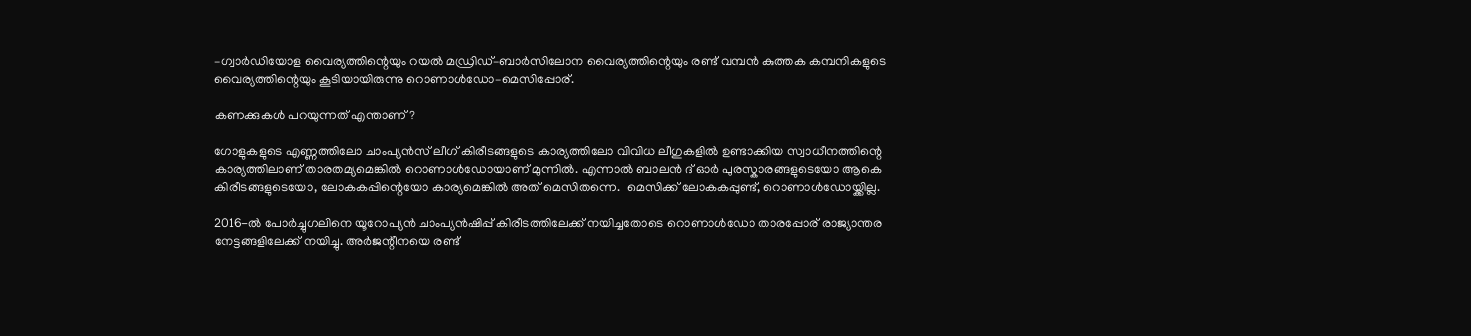–ഗ്വാര്‍ഡിയോള വൈര്യത്തിന്റെയും റയല്‍ മ‍ഡ്രിഡ്–ബാര്‍സിലോന വൈര്യത്തിന്റെയും രണ്ട് വമ്പന്‍ കുത്തക കമ്പനികളുടെ വൈര്യത്തിന്റെയും കൂടിയായിരുന്നു റൊണാള്‍ഡോ–മെസിപ്പോര്.

കണക്കുകൾ പറയുന്നത് എന്താണ്?

ഗോളുകളുടെ എണ്ണത്തിലോ ചാംപ്യൻസ് ലീഗ് കിരീടങ്ങളുടെ കാര്യത്തിലോ വിവിധ ലീഗുകളില്‍ ഉണ്ടാക്കിയ സ്വാധീനത്തിന്റെ കാര്യത്തിലാണ് താരതമ്യമെങ്കിൽ റൊണാൾഡോയാണ് മുന്നിൽ. എന്നാൽ ബാലൻ ദ് ഓർ പുരസ്കാരങ്ങളുടെയോ ആകെ കിരീടങ്ങളുടെയോ, ലോകകപ്പിന്റെയോ കാര്യമെങ്കില്‍ അത് മെസിതന്നെ.  മെസിക്ക് ലോകകപ്പുണ്ട്, റൊണാള്‍ഡോയ്ക്കില്ല.

2016-ൽ പോർച്ചുഗലിനെ യൂറോപ്യൻ ചാംപ്യൻഷിപ്പ് കിരീടത്തിലേക്ക് നയിച്ചതോടെ റൊണാൾഡോ താരപ്പോര് രാജ്യാന്തര നേട്ടങ്ങളിലേക്ക് നയിച്ചു. അർജന്റീനയെ രണ്ട്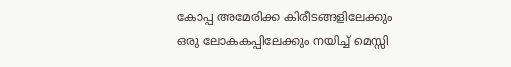കോപ്പ അമേരിക്ക കിരീടങ്ങളിലേക്കും ഒരു ലോകകപ്പിലേക്കും നയിച്ച് മെസ്സി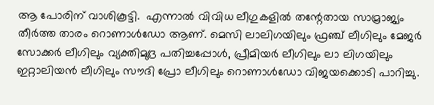ആ പോരിന് വാശികൂട്ടി.  എന്നാല്‍ വിവിധ ലീഗുകളില്‍ തന്റേതായ സാമ്രാജ്യം തീര്‍ത്ത താരം റൊണാള്‍ഡോ ആണ്. മെസി ലാലിഗയിലും ഫ്രഞ്ച് ലീഗിലും മേജര്‍ സോക്കര്‍ ലീഗിലും വ്യക്തിമുദ്ര പതിച്ചപ്പോള്‍, പ്രീമിയര്‍ ലീഗിലും ലാ ലിഗയിലും ഇറ്റാലിയന്‍ ലീഗിലും സൗദി പ്രോ ലീഗിലും റൊണാള്‍ഡോ വിജയക്കൊടി പാറിച്ചു.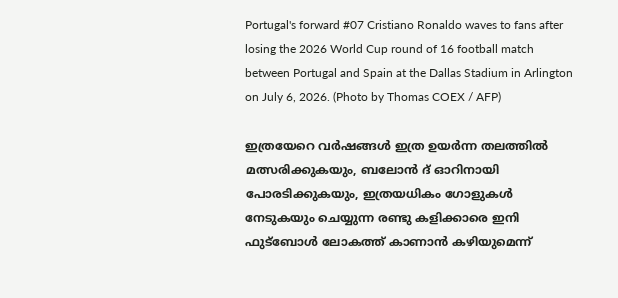Portugal's forward #07 Cristiano Ronaldo waves to fans after losing the 2026 World Cup round of 16 football match between Portugal and Spain at the Dallas Stadium in Arlington on July 6, 2026. (Photo by Thomas COEX / AFP)

ഇത്രയേറെ വർഷങ്ങൾ ഇത്ര ഉയർന്ന തലത്തിൽ മത്സരിക്കുകയും, ബലോൻ ദ് ഓറിനായി പോരടിക്കുകയും, ഇത്രയധികം ഗോളുകൾ നേടുകയും ചെയ്യുന്ന രണ്ടു കളിക്കാരെ ഇനി ഫുട്ബോള്‍ ലോകത്ത് കാണാൻ കഴിയുമെന്ന്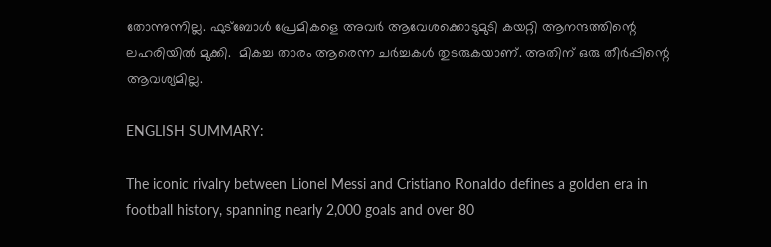തോന്നുന്നില്ല. ഫുട്ബോള്‍ പ്രേമികളെ അവര്‍ ആവേശക്കൊടുമുടി കയറ്റി ആനന്ദത്തിന്റെ ലഹരിയില്‍ മുക്കി.  മികച്ച താരം ആരെന്ന ചർച്ചകൾ തുടരുകയാണ്. അതിന് ഒരു തീർപ്പിന്റെ ആവശ്യമില്ല.

ENGLISH SUMMARY:

The iconic rivalry between Lionel Messi and Cristiano Ronaldo defines a golden era in football history, spanning nearly 2,000 goals and over 80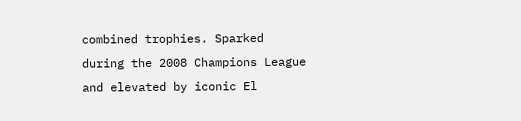combined trophies. Sparked during the 2008 Champions League and elevated by iconic El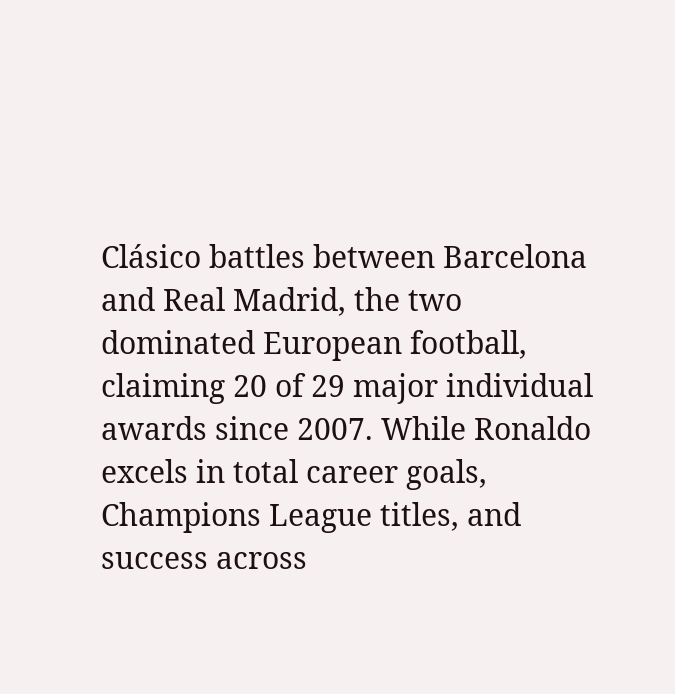Clásico battles between Barcelona and Real Madrid, the two dominated European football, claiming 20 of 29 major individual awards since 2007. While Ronaldo excels in total career goals, Champions League titles, and success across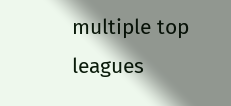multiple top leagues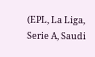(EPL, La Liga, Serie A, Saudi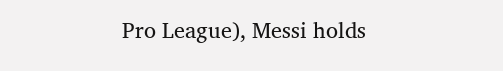Pro League), Messi holds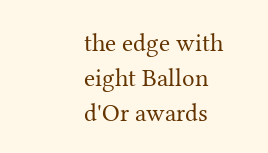the edge with eight Ballon d'Or awards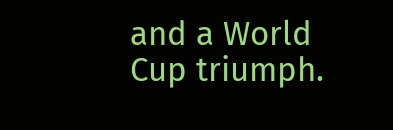and a World Cup triumph.